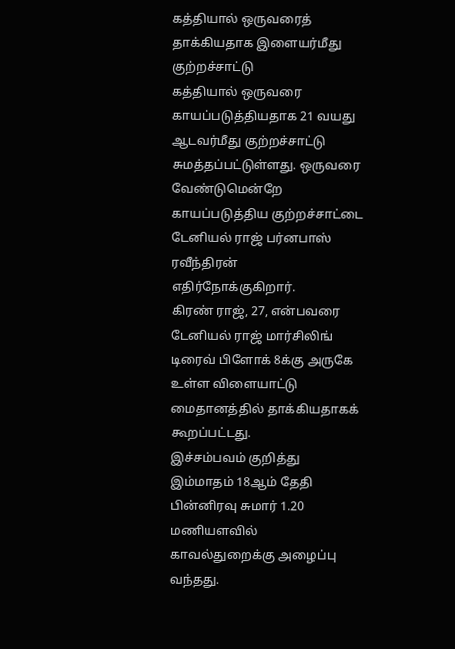கத்தியால் ஒருவரைத் தாக்கியதாக இளையர்மீது குற்றச்சாட்டு
கத்தியால் ஒருவரை காயப்படுத்தியதாக 21 வயது ஆடவர்மீது குற்றச்சாட்டு சுமத்தப்பட்டுள்ளது. ஒருவரை வேண்டுமென்றே காயப்படுத்திய குற்றச்சாட்டை டேனியல் ராஜ் பர்னபாஸ் ரவீந்திரன் எதிர்நோக்குகிறார்.
கிரண் ராஜ், 27, என்பவரை டேனியல் ராஜ் மார்சிலிங் டிரைவ் பிளோக் 8க்கு அருகே உள்ள விளையாட்டு மைதானத்தில் தாக்கியதாகக் கூறப்பட்டது.
இச்சம்பவம் குறித்து இம்மாதம் 18ஆம் தேதி பின்னிரவு சுமார் 1.20 மணியளவில் காவல்துறைக்கு அழைப்பு வந்தது.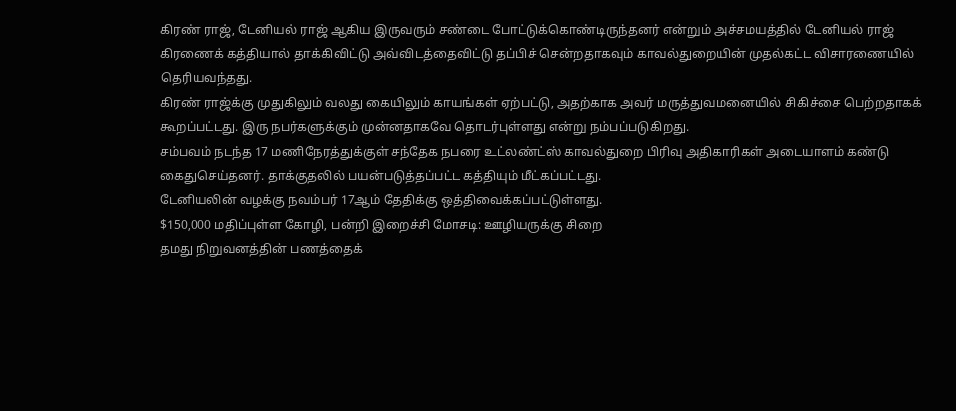கிரண் ராஜ், டேனியல் ராஜ் ஆகிய இருவரும் சண்டை போட்டுக்கொண்டிருந்தனர் என்றும் அச்சமயத்தில் டேனியல் ராஜ் கிரணைக் கத்தியால் தாக்கிவிட்டு அவ்விடத்தைவிட்டு தப்பிச் சென்றதாகவும் காவல்துறையின் முதல்கட்ட விசாரணையில் தெரியவந்தது.
கிரண் ராஜ்க்கு முதுகிலும் வலது கையிலும் காயங்கள் ஏற்பட்டு, அதற்காக அவர் மருத்துவமனையில் சிகிச்சை பெற்றதாகக் கூறப்பட்டது. இரு நபர்களுக்கும் முன்னதாகவே தொடர்புள்ளது என்று நம்பப்படுகிறது.
சம்பவம் நடந்த 17 மணிநேரத்துக்குள் சந்தேக நபரை உட்லண்ட்ஸ் காவல்துறை பிரிவு அதிகாரிகள் அடையாளம் கண்டு கைதுசெய்தனர். தாக்குதலில் பயன்படுத்தப்பட்ட கத்தியும் மீட்கப்பட்டது.
டேனியலின் வழக்கு நவம்பர் 17ஆம் தேதிக்கு ஒத்திவைக்கப்பட்டுள்ளது.
$150,000 மதிப்புள்ள கோழி, பன்றி இறைச்சி மோசடி: ஊழியருக்கு சிறை
தமது நிறுவனத்தின் பணத்தைக்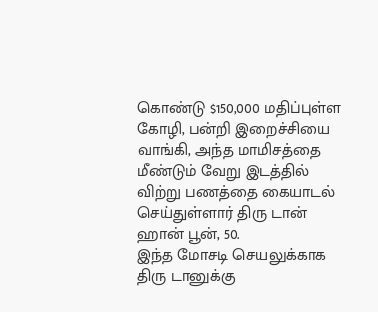கொண்டு $150,000 மதிப்புள்ள கோழி, பன்றி இறைச்சியை வாங்கி, அந்த மாமிசத்தை மீண்டும் வேறு இடத்தில் விற்று பணத்தை கையாடல் செய்துள்ளார் திரு டான் ஹான் பூன், 50.
இந்த மோசடி செயலுக்காக திரு டானுக்கு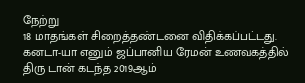நேற்று
18 மாதங்கள் சிறைத்தண்டனை விதிக்கப்பட்டது.
கனடா-யா எனும் ஜப்பானிய ரேமன் உணவகத்தில் திரு டான் கடந்த 2019ஆம்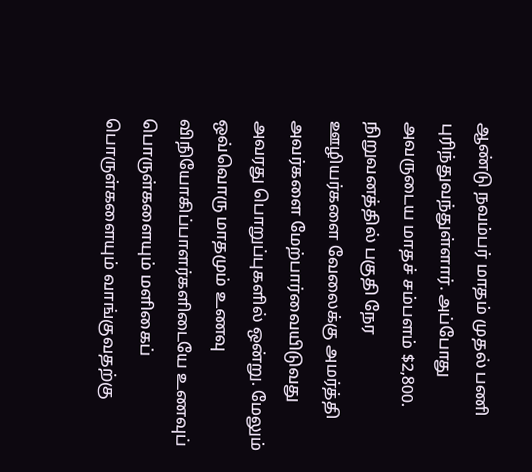ஆண்டு நவம்பர் மாதம் முதல் பணி புரிந்துவந்துள்ளார். அப்போது அவருடைய மாதச் சம்பளம் $2,800.
நிறுவனத்தில் பகுதி நேர ஊழியர்களை வேலைக்கு அமர்த்தி அவர்களை மேற்பார்வையிடுவது அவரது பொறுப்புகளில் ஒன்று. மேலும் ஒவ்வொரு மாதமும் உணவு விநியோகிப்பாளர்களிடையே உணவுப் பொருள்களையும் மளிகைப் பொருள்களையும் வாங்குவதற்கு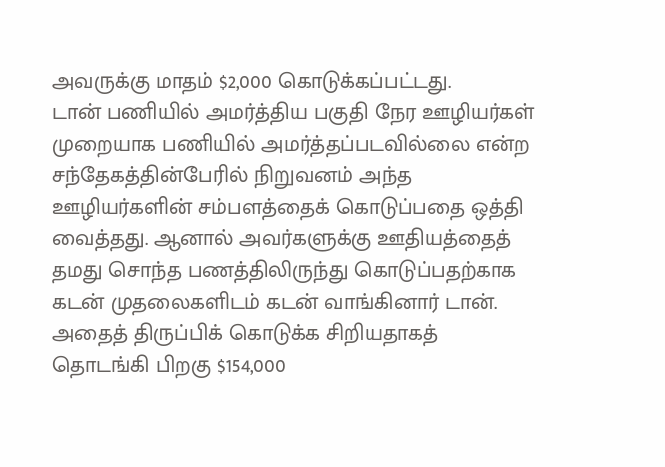அவருக்கு மாதம் $2,000 கொடுக்கப்பட்டது.
டான் பணியில் அமர்த்திய பகுதி நேர ஊழியர்கள் முறையாக பணியில் அமர்த்தப்படவில்லை என்ற சந்தேகத்தின்பேரில் நிறுவனம் அந்த ஊழியர்களின் சம்பளத்தைக் கொடுப்பதை ஒத்தி வைத்தது. ஆனால் அவர்களுக்கு ஊதியத்தைத் தமது சொந்த பணத்திலிருந்து கொடுப்பதற்காக கடன் முதலைகளிடம் கடன் வாங்கினார் டான்.
அதைத் திருப்பிக் கொடுக்க சிறியதாகத் தொடங்கி பிறகு $154,000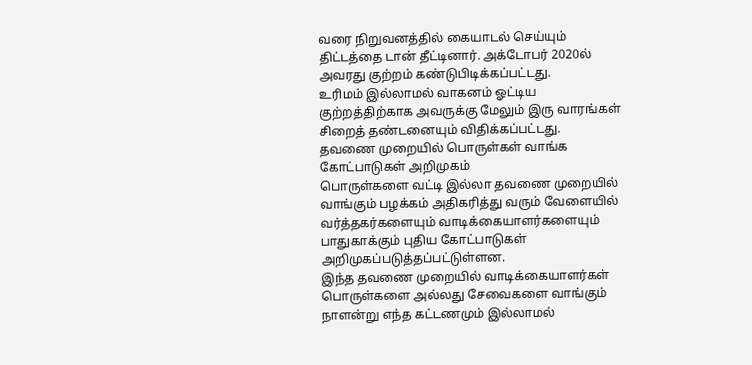வரை நிறுவனத்தில் கையாடல் செய்யும் திட்டத்தை டான் தீட்டினார். அக்டோபர் 2020ல் அவரது குற்றம் கண்டுபிடிக்கப்பட்டது.
உரிமம் இல்லாமல் வாகனம் ஓட்டிய குற்றத்திற்காக அவருக்கு மேலும் இரு வாரங்கள் சிறைத் தண்டனையும் விதிக்கப்பட்டது.
தவணை முறையில் பொருள்கள் வாங்க கோட்பாடுகள் அறிமுகம்
பொருள்களை வட்டி இல்லா தவணை முறையில் வாங்கும் பழக்கம் அதிகரித்து வரும் வேளையில் வர்த்தகர்களையும் வாடிக்கையாளர்களையும் பாதுகாக்கும் புதிய கோட்பாடுகள் அறிமுகப்படுத்தப்பட்டுள்ளன.
இந்த தவணை முறையில் வாடிக்கையாளர்கள் பொருள்களை அல்லது சேவைகளை வாங்கும் நாளன்று எந்த கட்டணமும் இல்லாமல்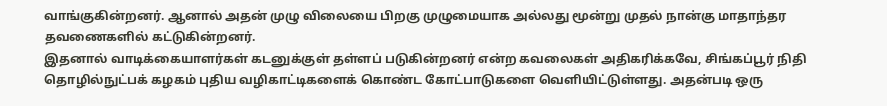வாங்குகின்றனர். ஆனால் அதன் முழு விலையை பிறகு முழுமையாக அல்லது மூன்று முதல் நான்கு மாதாந்தர தவணைகளில் கட்டுகின்றனர்.
இதனால் வாடிக்கையாளர்கள் கடனுக்குள் தள்ளப் படுகின்றனர் என்ற கவலைகள் அதிகரிக்கவே, சிங்கப்பூர் நிதி தொழில்நுட்பக் கழகம் புதிய வழிகாட்டிகளைக் கொண்ட கோட்பாடுகளை வெளியிட்டுள்ளது. அதன்படி ஒரு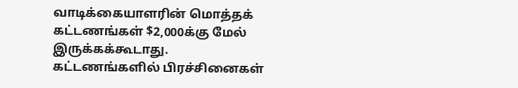வாடிக்கையாளரின் மொத்தக் கட்டணங்கள் $2,000க்கு மேல் இருக்கக்கூடாது. கட்டணங்களில் பிரச்சினைகள்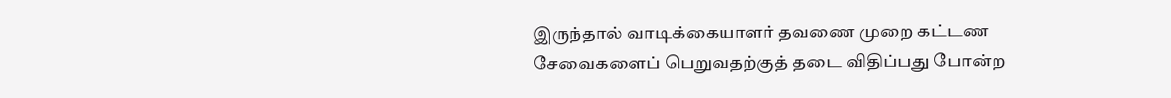இருந்தால் வாடிக்கையாளர் தவணை முறை கட்டண சேவைகளைப் பெறுவதற்குத் தடை விதிப்பது போன்ற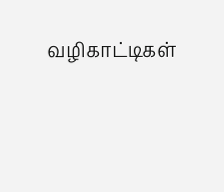வழிகாட்டிகள்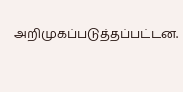அறிமுகப்படுத்தப்பட்டன.